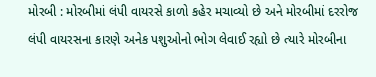મોરબી : મોરબીમાં લંપી વાયરસે કાળો કહેર મચાવ્યો છે અને મોરબીમાં દરરોજ લંપી વાયરસના કારણે અનેક પશુઓનો ભોગ લેવાઈ રહ્યો છે ત્યારે મોરબીના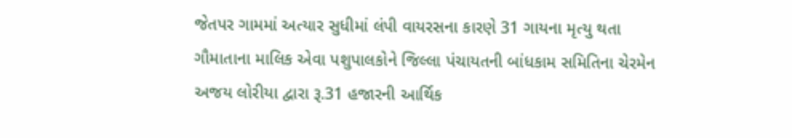જેતપર ગામમાં અત્યાર સુધીમાં લંપી વાયરસના કારણે 31 ગાયના મૃત્યુ થતા ગૌમાતાના માલિક એવા પશુપાલકોને જિલ્લા પંચાયતની બાંધકામ સમિતિના ચેરમેન અજય લોરીયા દ્વારા રૂ.31 હજારની આર્થિક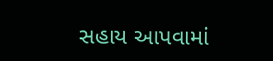સહાય આપવામાં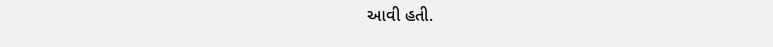આવી હતી.